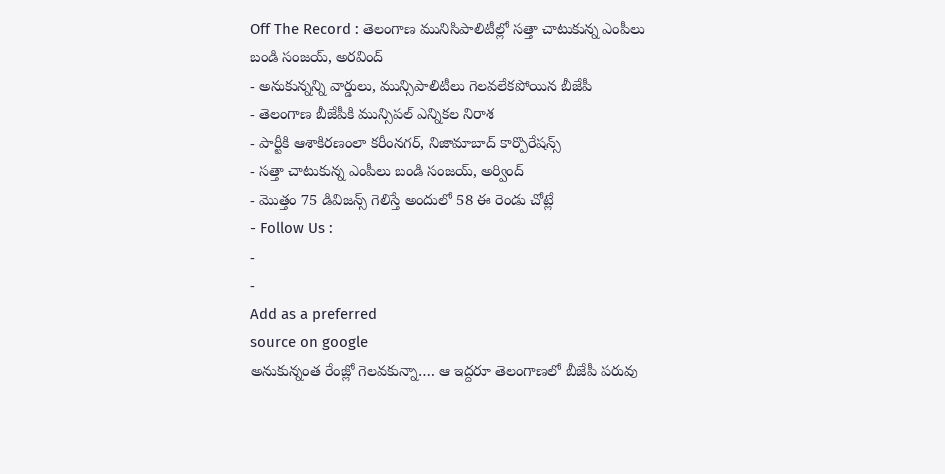Off The Record : తెలంగాణ మునిసిపాలిటీల్లో సత్తా చాటుకున్న ఎంపీలు బండి సంజయ్, అరవింద్
- అనుకున్నన్ని వార్డులు, మున్సిపాలిటీలు గెలవలేకపోయిన బీజేపీ
- తెలంగాణ బీజేపీకి మున్సిపల్ ఎన్నికల నిరాశ
- పార్టీకి ఆశాకిరణంలా కరీంనగర్, నిజామాబాద్ కార్పొరేషన్స్
- సత్తా చాటుకున్న ఎంపీలు బండి సంజయ్, అర్వింద్
- మొత్తం 75 డివిజన్స్ గెలిస్తే అందులో 58 ఈ రెండు చోట్లే
- Follow Us :
-
-
Add as a preferred
source on google
అనుకున్నంత రేంజ్లో గెలవకున్నా…. ఆ ఇద్దరూ తెలంగాణలో బీజేపీ పరువు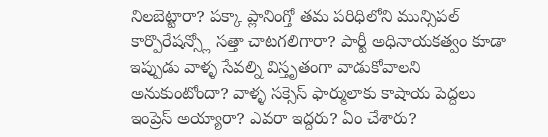నిలబెట్టారా? పక్కా ప్లానింగ్తో తమ పరిధిలోని మున్సిపల్ కార్పొరేషన్స్లో సత్తా చాటగలిగారా? పార్టీ అధినాయకత్వం కూడా ఇప్పుడు వాళ్ళ సేవల్ని విస్తృతంగా వాడుకోవాలని అనుకుంటోందా? వాళ్ళ సక్సెస్ ఫార్ములాకు కాషాయ పెద్దలు ఇంప్రెస్ అయ్యారా? ఎవరా ఇద్దరు? ఏం చేశారు?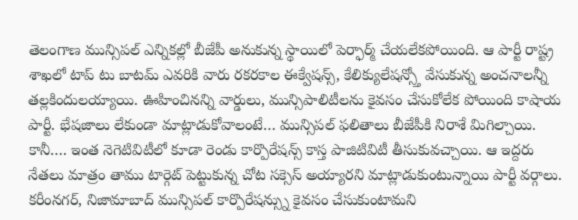తెలంగాణ మున్సిపల్ ఎన్నికల్లో బీజేపీ అనుకున్న స్థాయిలో పెర్ఫార్మ్ చేయలేకపోయింది. ఆ పార్టీ రాష్ట్ర శాఖలో టాప్ టు బాటమ్ ఎవరికి వారు రకరకాల ఈక్వేషన్స్, కేలిక్యులేషన్స్తో వేసుకున్న అంచనాలన్నీ తల్లకిందులయ్యాయి. ఊహించినన్ని వార్డులు, మున్సిపాలిటీలను కైవసం చేసుకోలేక పోయింది కాషాయ పార్టీ. భేషజాలు లేకుండా మాట్లాడుకోవాలంటే… మున్సిపల్ ఫలితాలు బీజేపీకి నిరాశే మిగిల్చాయి. కానీ…. ఇంత నెగెటివిటీలో కూడా రెండు కార్పొరేషన్స్ కాస్త పాజిటివిటీ తీసుకువచ్చాయి. ఆ ఇద్దరు నేతలు మాత్రం తాము టార్గెట్ పెట్టుకున్న చోట సక్సెస్ అయ్యారని మాట్లాడుకుంటున్నాయి పార్టీ వర్గాలు. కరీంనగర్, నిజామాబాద్ మున్సిపల్ కార్పొరేషన్స్ను కైవసం చేసుకుంటామని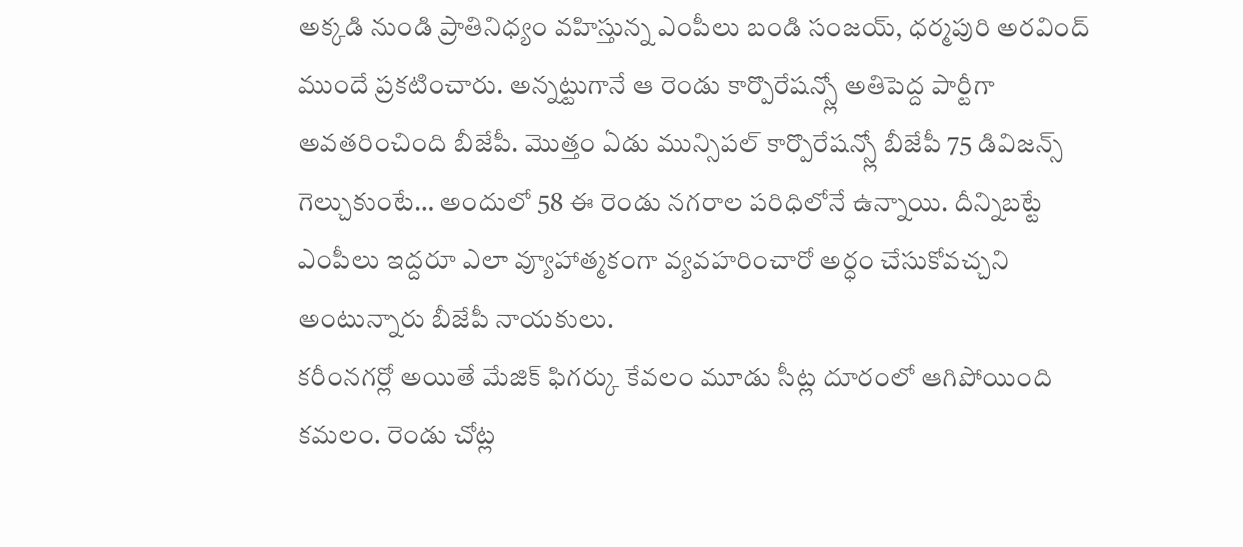అక్కడి నుండి ప్రాతినిధ్యం వహిస్తున్న ఎంపీలు బండి సంజయ్, ధర్మపురి అరవింద్ ముందే ప్రకటించారు. అన్నట్టుగానే ఆ రెండు కార్పొరేషన్స్లో అతిపెద్ద పార్టీగా అవతరించింది బీజేపీ. మొత్తం ఏడు మున్సిపల్ కార్పొరేషన్స్లో బీజేపీ 75 డివిజన్స్ గెల్చుకుంటే… అందులో 58 ఈ రెండు నగరాల పరిధిలోనే ఉన్నాయి. దీన్నిబట్టే ఎంపీలు ఇద్దరూ ఎలా వ్యూహాత్మకంగా వ్యవహరించారో అర్ధం చేసుకోవచ్చని అంటున్నారు బీజేపీ నాయకులు.
కరీంనగర్లో అయితే మేజిక్ ఫిగర్కు కేవలం మూడు సీట్ల దూరంలో ఆగిపోయింది కమలం. రెండు చోట్ల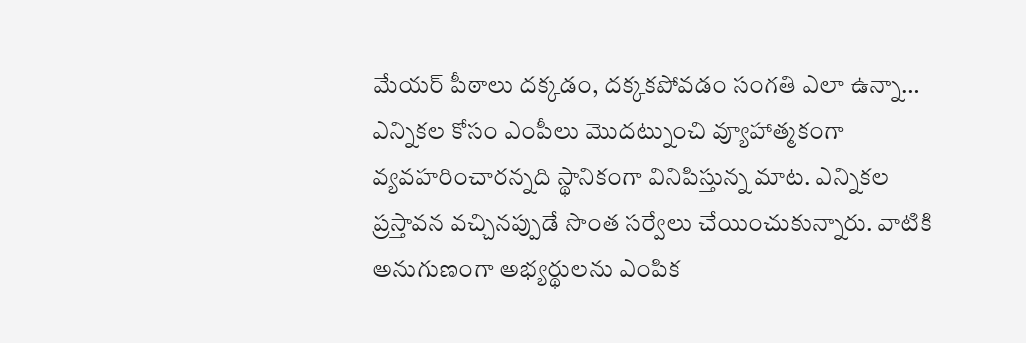మేయర్ పీఠాలు దక్కడం, దక్కకపోవడం సంగతి ఎలా ఉన్నా… ఎన్నికల కోసం ఎంపీలు మొదట్నుంచి వ్యూహాత్మకంగా వ్యవహరించారన్నది స్థానికంగా వినిపిస్తున్న మాట. ఎన్నికల ప్రస్తావన వచ్చినప్పుడే సొంత సర్వేలు చేయించుకున్నారు. వాటికి అనుగుణంగా అభ్యర్థులను ఎంపిక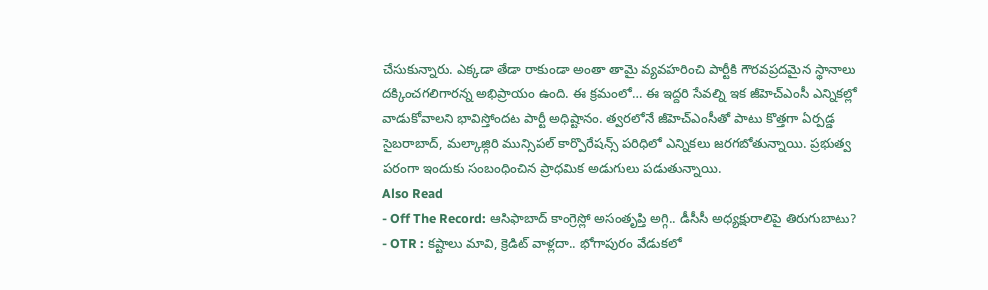చేసుకున్నారు. ఎక్కడా తేడా రాకుండా అంతా తామై వ్యవహరించి పార్టీకి గౌరవప్రదమైన స్థానాలు దక్కించగలిగారన్న అభిప్రాయం ఉంది. ఈ క్రమంలో… ఈ ఇద్దరి సేవల్ని ఇక జీహెచ్ఎంసీ ఎన్నికల్లో వాడుకోవాలని భావిస్తోందట పార్టీ అధిష్టానం. త్వరలోనే జీహెచ్ఎంసీతో పాటు కొత్తగా ఏర్పడ్డ సైబరాబాద్, మల్కాజ్గిరి మున్సిపల్ కార్పొరేషన్స్ పరిధిలో ఎన్నికలు జరగబోతున్నాయి. ప్రభుత్వ పరంగా ఇందుకు సంబంధించిన ప్రాధమిక అడుగులు పడుతున్నాయి.
Also Read
- Off The Record: ఆసిఫాబాద్ కాంగ్రెస్లో అసంతృప్తి అగ్గి.. డీసీసీ అధ్యక్షురాలిపై తిరుగుబాటు?
- OTR : కష్టాలు మావి, క్రెడిట్ వాళ్లదా.. భోగాపురం వేడుకలో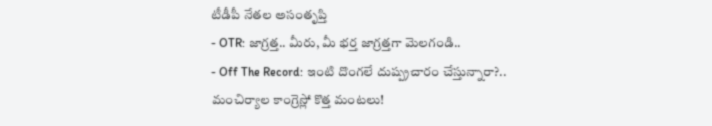టీడీపీ నేతల అసంతృప్తి
- OTR: జాగ్రత్త.. మీరు, మీ భర్త జాగ్రత్తగా మెలగండి..
- Off The Record: ఇంటి దొంగలే దుష్ప్రచారం చేస్తున్నారా?.. మంచిర్యాల కాంగ్రెస్లో కొత్త మంటలు!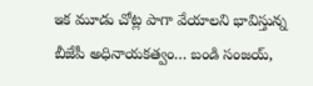ఇక మూడు చోట్ల పాగా వేయాలని భావిస్తున్న బీజేపీ అధినాయకత్వం… బండి సంజయ్,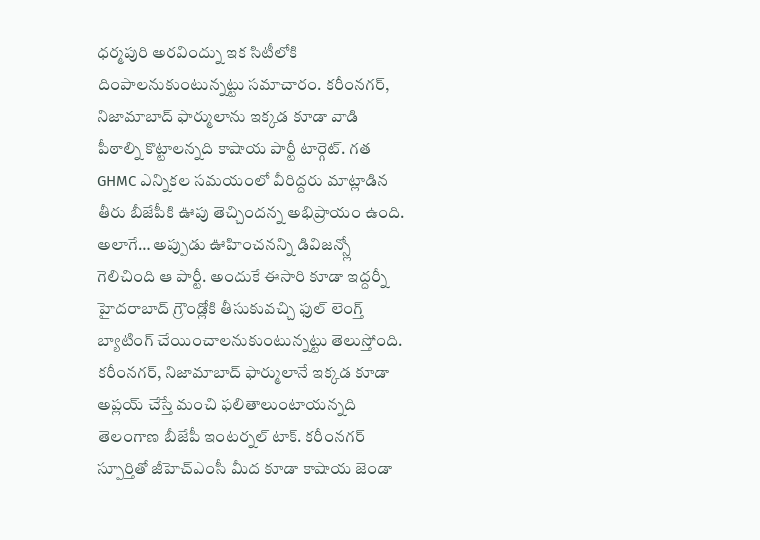ధర్మపురి అరవింద్ను ఇక సిటీలోకి దింపాలనుకుంటున్నట్టు సమాచారం. కరీంనగర్, నిజామాబాద్ ఫార్ములాను ఇక్కడ కూడా వాడి పీఠాల్ని కొట్టాలన్నది కాషాయ పార్టీ టార్గెట్. గత GHMC ఎన్నికల సమయంలో వీరిద్దరు మాట్లాడిన తీరు బీజేపీకి ఊపు తెచ్చిందన్న అభిప్రాయం ఉంది. అలాగే… అప్పుడు ఊహించనన్ని డివిజన్స్లో గెలిచింది ఆ పార్టీ. అందుకే ఈసారి కూడా ఇద్దర్నీ హైదరాబాద్ గ్రౌండ్లోకి తీసుకువచ్చి ఫుల్ లెంగ్త్ బ్యాటింగ్ చేయించాలనుకుంటున్నట్టు తెలుస్తోంది. కరీంనగర్, నిజామాబాద్ ఫార్ములానే ఇక్కడ కూడా అప్లయ్ చేస్తే మంచి ఫలితాలుంటాయన్నది తెలంగాణ బీజేపీ ఇంటర్నల్ టాక్. కరీంనగర్ స్పూర్తితో జీహెచ్ఎంసీ మీద కూడా కాషాయ జెండా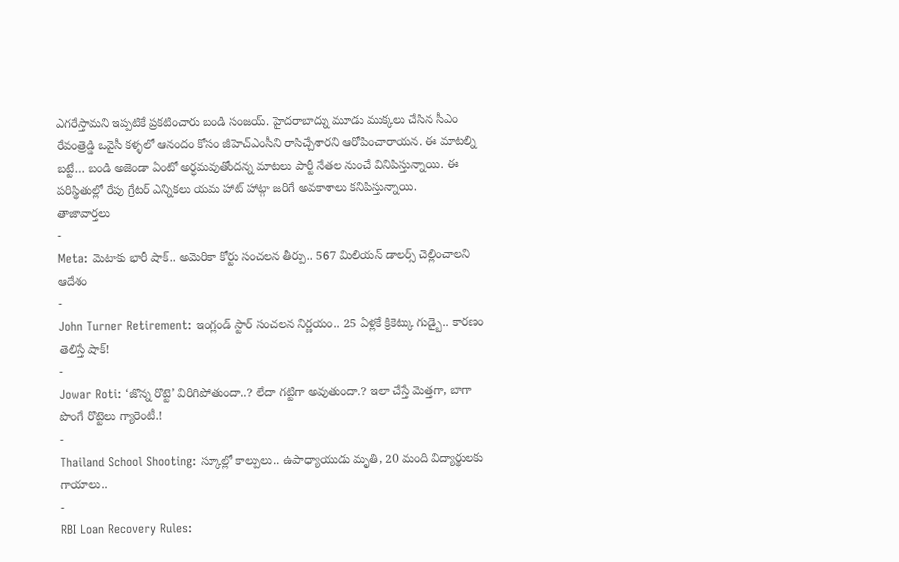ఎగరేస్తామని ఇప్పటికే ప్రకటించారు బండి సంజయ్. హైదరాబాద్ను మూడు ముక్కలు చేసిన సీఎం రేవంత్రెడ్డి ఒవైసీ కళ్ళలో ఆనందం కోసం జీహెచ్ఎంసీని రాసిచ్చేశారని ఆరోపించారాయన. ఈ మాటల్ని బట్టే… బండి అజెండా ఏంటో అర్ధమవుతోందన్న మాటలు పార్టీ నేతల నుంచే వినిపిస్తున్నాయి. ఈ పరిస్థితుల్లో రేపు గ్రేటర్ ఎన్నికలు యమ హాట్ హాట్గా జరిగే అవకాశాలు కనిపిస్తున్నాయి.
తాజావార్తలు
-
Meta: మెటాకు భారీ షాక్.. అమెరికా కోర్టు సంచలన తీర్పు.. 567 మిలియన్ డాలర్స్ చెల్లించాలని ఆదేశం
-
John Turner Retirement: ఇంగ్లండ్ స్టార్ సంచలన నిర్ణయం.. 25 ఏళ్లకే క్రికెట్కు గుడ్బై.. కారణం తెలిస్తే షాక్!
-
Jowar Roti: ‘జొన్న రొట్టె’ విరిగిపోతుందా..? లేదా గట్టిగా అవుతుందా.? ఇలా చేస్తే మెత్తగా, బాగా పొంగే రొట్టెలు గ్యారెంటీ.!
-
Thailand School Shooting: స్కూల్లో కాల్పులు.. ఉపాధ్యాయుడు మృతి, 20 మంది విద్యార్థులకు గాయాలు..
-
RBI Loan Recovery Rules: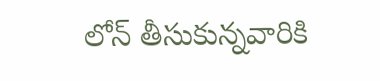లోన్ తీసుకున్నవారికి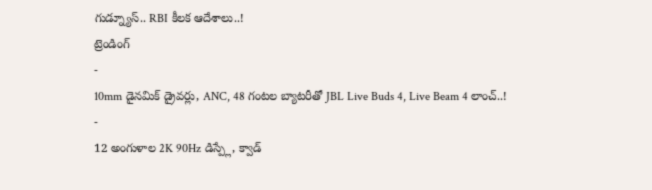గుడ్న్యూస్.. RBI కీలక ఆదేశాలు..!
ట్రెండింగ్
-
10mm డైనమిక్ డ్రైవర్లు, ANC, 48 గంటల బ్యాటరీతో JBL Live Buds 4, Live Beam 4 లాంచ్..!
-
12 అంగుళాల 2K 90Hz డిస్ప్లే, క్వాడ్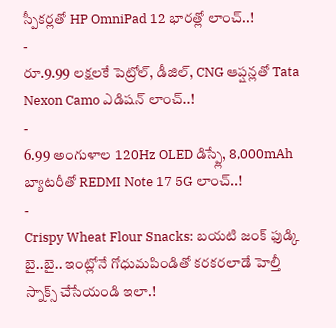స్పీకర్లతో HP OmniPad 12 భారత్లో లాంచ్..!
-
రూ.9.99 లక్షలకే పెట్రోల్, డీజిల్, CNG ఆప్షన్లతో Tata Nexon Camo ఎడిషన్ లాంచ్..!
-
6.99 అంగుళాల 120Hz OLED డిస్ప్లే, 8,000mAh బ్యాటరీతో REDMI Note 17 5G లాంచ్..!
-
Crispy Wheat Flour Snacks: బయటి జంక్ ఫుడ్కి బై..బై.. ఇంట్లోనే గోధుమపిండితో కరకరలాడే హెల్తీ స్నాక్స్ చేసేయండి ఇలా.!